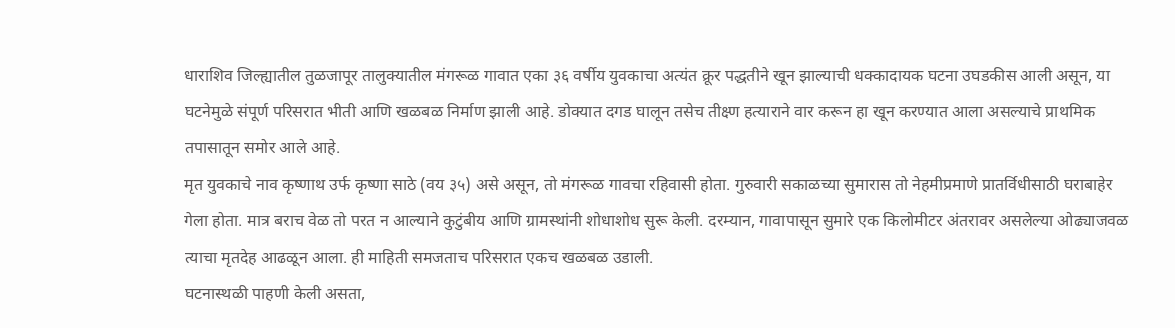धाराशिव जिल्ह्यातील तुळजापूर तालुक्यातील मंगरूळ गावात एका ३६ वर्षीय युवकाचा अत्यंत क्रूर पद्धतीने खून झाल्याची धक्कादायक घटना उघडकीस आली असून, या घटनेमुळे संपूर्ण परिसरात भीती आणि खळबळ निर्माण झाली आहे. डोक्यात दगड घालून तसेच तीक्ष्ण हत्याराने वार करून हा खून करण्यात आला असल्याचे प्राथमिक तपासातून समोर आले आहे.
मृत युवकाचे नाव कृष्णाथ उर्फ कृष्णा साठे (वय ३५) असे असून, तो मंगरूळ गावचा रहिवासी होता. गुरुवारी सकाळच्या सुमारास तो नेहमीप्रमाणे प्रातर्विधीसाठी घराबाहेर गेला होता. मात्र बराच वेळ तो परत न आल्याने कुटुंबीय आणि ग्रामस्थांनी शोधाशोध सुरू केली. दरम्यान, गावापासून सुमारे एक किलोमीटर अंतरावर असलेल्या ओढ्याजवळ त्याचा मृतदेह आढळून आला. ही माहिती समजताच परिसरात एकच खळबळ उडाली.
घटनास्थळी पाहणी केली असता,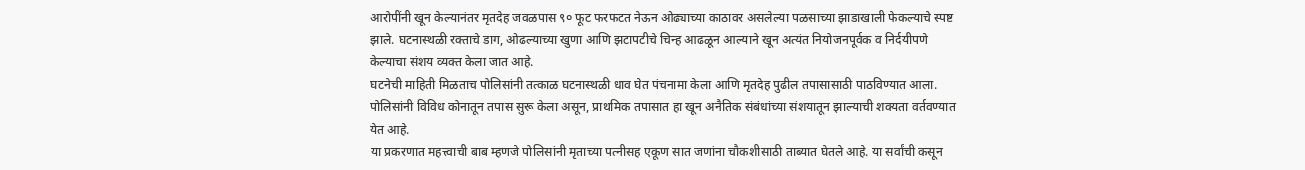आरोपींनी खून केल्यानंतर मृतदेह जवळपास ९० फूट फरफटत नेऊन ओढ्याच्या काठावर असलेल्या पळसाच्या झाडाखाली फेकल्याचे स्पष्ट झाले. घटनास्थळी रक्ताचे डाग, ओढल्याच्या खुणा आणि झटापटीचे चिन्ह आढळून आल्याने खून अत्यंत नियोजनपूर्वक व निर्दयीपणे केल्याचा संशय व्यक्त केला जात आहे.
घटनेची माहिती मिळताच पोलिसांनी तत्काळ घटनास्थळी धाव घेत पंचनामा केला आणि मृतदेह पुढील तपासासाठी पाठविण्यात आला. पोलिसांनी विविध कोनातून तपास सुरू केला असून, प्राथमिक तपासात हा खून अनैतिक संबंधांच्या संशयातून झाल्याची शक्यता वर्तवण्यात येत आहे.
या प्रकरणात महत्त्वाची बाब म्हणजे पोलिसांनी मृताच्या पत्नीसह एकूण सात जणांना चौकशीसाठी ताब्यात घेतले आहे. या सर्वांची कसून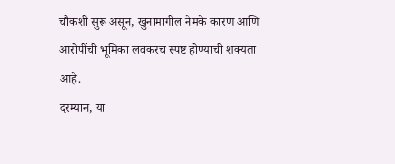चौकशी सुरू असून, खुनामागील नेमके कारण आणि आरोपींची भूमिका लवकरच स्पष्ट होण्याची शक्यता आहे.
दरम्यान, या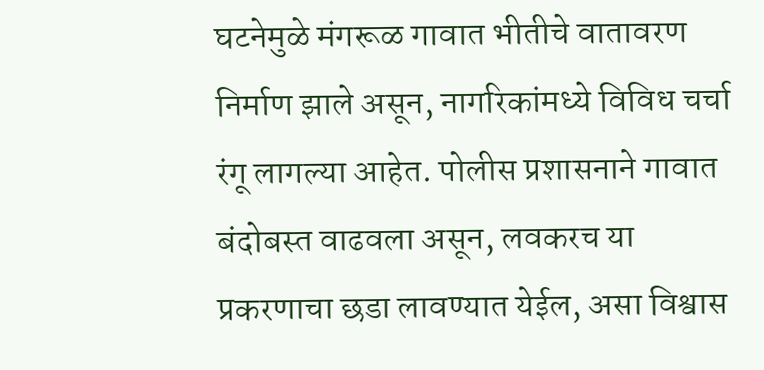घटनेमुळे मंगरूळ गावात भीतीचे वातावरण निर्माण झाले असून, नागरिकांमध्ये विविध चर्चा रंगू लागल्या आहेत. पोलीस प्रशासनाने गावात बंदोबस्त वाढवला असून, लवकरच या प्रकरणाचा छडा लावण्यात येईल, असा विश्वास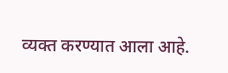व्यक्त करण्यात आला आहे.